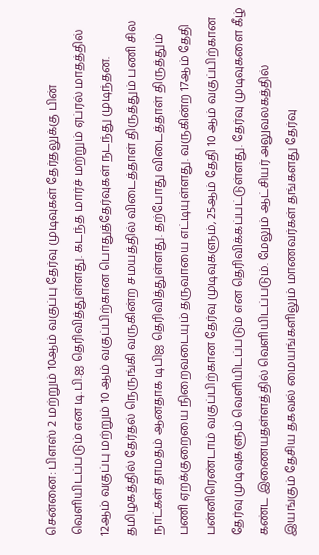சென்னை: பிளஸ் 2 மற்றும் 10ஆம் வகுப்பு தேர்வு முடிவுகள் தேர்தலுக்கு பின் வெளியிடப்படும் என டி.பி.ஐ தெரிவித்துள்ளது. கடந்த மார்ச் மற்றும் ஏப்ரல் மாதத்தில் 12ஆம் வகுப்பு மற்றும் 10 ஆம் வகுப்பிற்கான பொதுத்தேர்வுகள் நடந்து முடிந்தன. தமிழகத்தில் தேர்தல் நெருங்கி வருகின்ற சமயத்தில் விடைத்தாள் திருத்தும் பணி சில நாட்கள் தாமதம் ஆனதாக டிபிஐ தெரிவித்துள்ளது. தற்போது விடைத்தாள் திருத்தும் பணி ஏறக்குறையை நிறைவடையும் தருவாயை எட்டியுள்ளது. வருகின்ற 17ஆம் தேதி பன்னிரெண்டாம் வகுப்பிற்கான தேர்வு முடிவுகளும், 25ஆம் தேதி 10 ஆம் வகுப்பிற்கான தேர்வு முடிவுகளும் வெளியிடப்படும் என தெரிவிக்கப்பட்டுள்ளது. தேர்வு முடிவுகளை கீழ் கண்ட இணையதள்ளத்தில் வெளியிடப்படும். மேலும் ஆட்சியர் அலுவலகத்தில் இயங்கும் தேசிய தகவல் மையங்களிலும் மாணவர்கள் தங்களது தேர்வு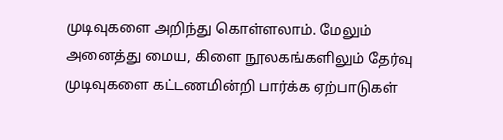முடிவுகளை அறிந்து கொள்ளலாம். மேலும் அனைத்து மைய, கிளை நூலகங்களிலும் தேர்வு முடிவுகளை கட்டணமின்றி பார்க்க ஏற்பாடுகள்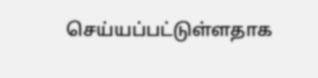செய்யப்பட்டுள்ளதாக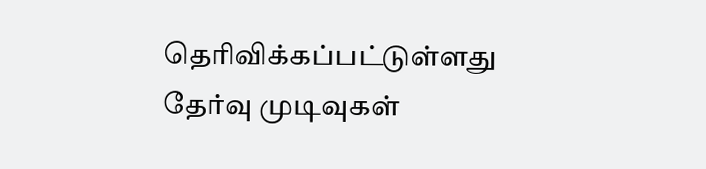தெரிவிக்கப்பட்டுள்ளது
தேர்வு முடிவுகள்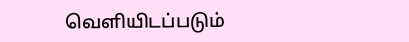வெளியிடப்படும்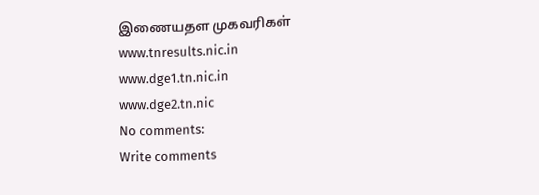இணையதள முகவரிகள்
www.tnresults.nic.in
www.dge1.tn.nic.in
www.dge2.tn.nic
No comments:
Write comments